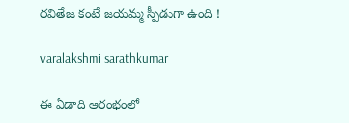రవితేజ కంటే జయమ్మ స్పీడుగా ఉంది !

varalakshmi sarathkumar

ఈ ఏడాది ఆరంభంలో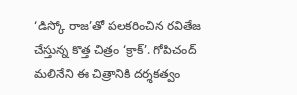‘డిస్కో రాజ’తో పలకరించిన రవితేజ చేస్తున్న కొత్త చిత్రం ‘క్రాక్’. గోపిచంద్ మలినేని ఈ చిత్రానికి దర్శకత్వం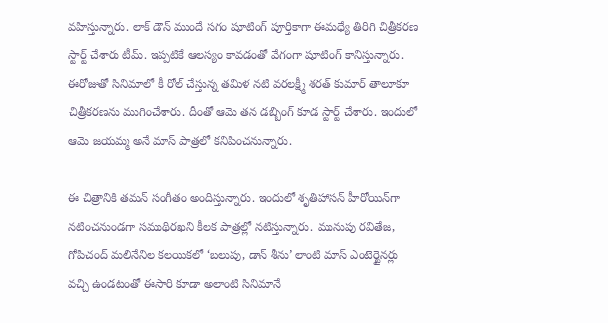వహిస్తున్నారు. లాక్ డౌన్ ముందే సగం షూటింగ్ పూర్తికాగా ఈమధ్యే తిరిగి చిత్రీకరణ స్టార్ట్ చేశారు టీమ్. ఇప్పటికే ఆలస్యం కావడంతో వేగంగా షూటింగ్ కానిస్తున్నారు. ఈరోజుతో సినిమాలో కీ రోల్ చేస్తున్న తమిళ నటి వరలక్ష్మీ శరత్ కుమార్ తాలూకూ చిత్రీకరణను ముగించేశారు. దీంతో ఆమె తన డబ్బింగ్ కూడ స్టార్ట్ చేశారు. ఇందులో ఆమె జయమ్మ అనే మాస్ పాత్రలో కనిపించనున్నారు.

ఈ చిత్రానికి తమన్ సంగీతం అందిస్తున్నారు. ఇందులో శృతిహాస‌న్ హీరోయిన్‌గా నటించనుండగా సముథిరఖని కీలక పాత్రల్లో నటిస్తున్నారు. మునుపు రవితేజ, గోపిచంద్ మలినేనిల కలయికలో ‘బలుపు, డాన్ శీను’ లాంటి మాస్ ఎంటెర్టైనర్లు వచ్చి ఉండటంతో ఈసారి కూడా అలాంటి సినిమానే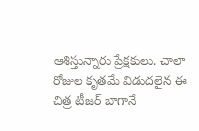ఆశిస్తున్నారు ప్రేక్షకులు. చాలా రోజుల కృతమే విడుదలైన ఈ చిత్ర టీజర్ బాగానే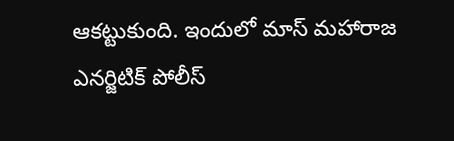ఆకట్టుకుంది. ఇందులో మాస్ మహారాజ ఎనర్జిటిక్ పోలీస్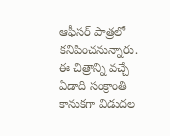ఆఫీసర్ పాత్రలో కనిపించనున్నారు. ఈ చిత్రాన్ని వచ్చే ఏడాది సంక్రాంతి కానుకగా విడుదల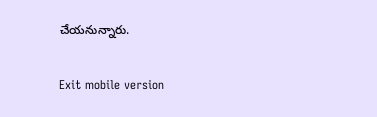చేయనున్నారు.

Exit mobile version